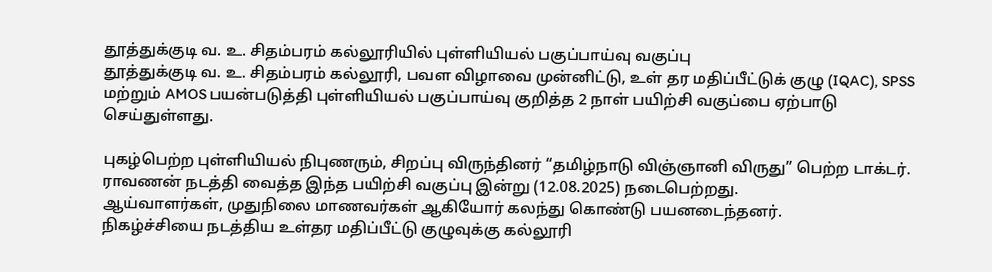தூத்துக்குடி வ. உ. சிதம்பரம் கல்லூரியில் புள்ளியியல் பகுப்பாய்வு வகுப்பு
தூத்துக்குடி வ. உ. சிதம்பரம் கல்லூரி, பவள விழாவை முன்னிட்டு, உள் தர மதிப்பீட்டுக் குழு (IQAC), SPSS மற்றும் AMOS பயன்படுத்தி புள்ளியியல் பகுப்பாய்வு குறித்த 2 நாள் பயிற்சி வகுப்பை ஏற்பாடு செய்துள்ளது.

புகழ்பெற்ற புள்ளியியல் நிபுணரும், சிறப்பு விருந்தினர் “தமிழ்நாடு விஞ்ஞானி விருது” பெற்ற டாக்டர். ராவணன் நடத்தி வைத்த இந்த பயிற்சி வகுப்பு இன்று (12.08.2025) நடைபெற்றது.
ஆய்வாளர்கள், முதுநிலை மாணவர்கள் ஆகியோர் கலந்து கொண்டு பயனடைந்தனர்.
நிகழ்ச்சியை நடத்திய உள்தர மதிப்பீட்டு குழுவுக்கு கல்லூரி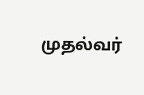முதல்வர்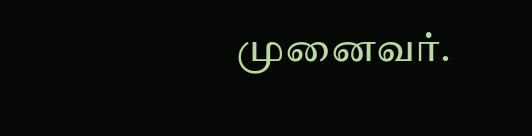முனைவர்.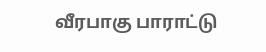வீரபாகு பாராட்டு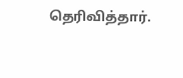தெரிவித்தார்.